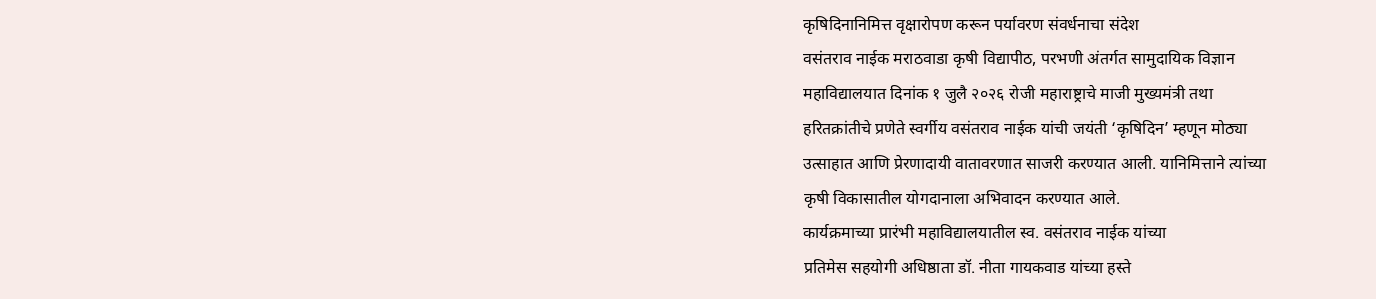कृषिदिनानिमित्त वृक्षारोपण करून पर्यावरण संवर्धनाचा संदेश
वसंतराव नाईक मराठवाडा कृषी विद्यापीठ, परभणी अंतर्गत सामुदायिक विज्ञान
महाविद्यालयात दिनांक १ जुलै २०२६ रोजी महाराष्ट्राचे माजी मुख्यमंत्री तथा
हरितक्रांतीचे प्रणेते स्वर्गीय वसंतराव नाईक यांची जयंती ‘कृषिदिन’ म्हणून मोठ्या
उत्साहात आणि प्रेरणादायी वातावरणात साजरी करण्यात आली. यानिमित्ताने त्यांच्या
कृषी विकासातील योगदानाला अभिवादन करण्यात आले.
कार्यक्रमाच्या प्रारंभी महाविद्यालयातील स्व. वसंतराव नाईक यांच्या
प्रतिमेस सहयोगी अधिष्ठाता डॉ. नीता गायकवाड यांच्या हस्ते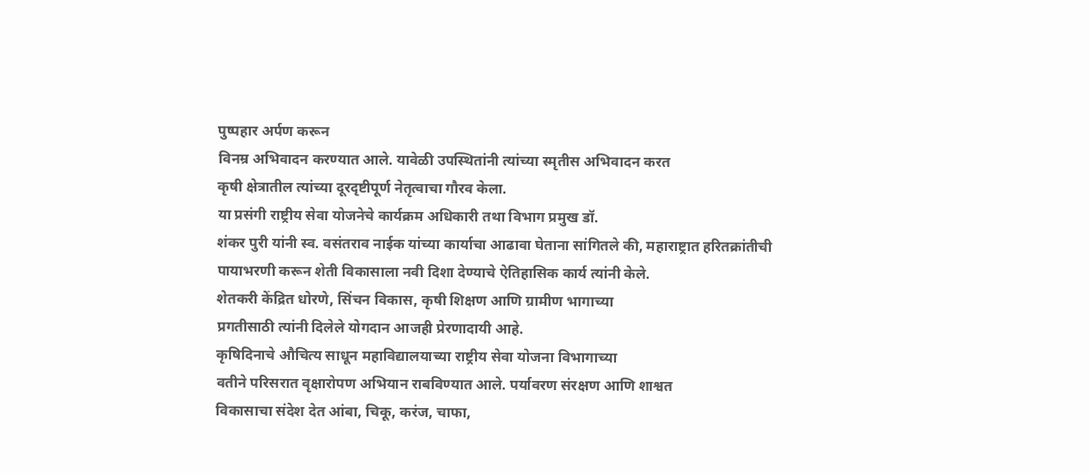पुष्पहार अर्पण करून
विनम्र अभिवादन करण्यात आले. यावेळी उपस्थितांनी त्यांच्या स्मृतीस अभिवादन करत
कृषी क्षेत्रातील त्यांच्या दूरदृष्टीपूर्ण नेतृत्वाचा गौरव केला.
या प्रसंगी राष्ट्रीय सेवा योजनेचे कार्यक्रम अधिकारी तथा विभाग प्रमुख डॉ.
शंकर पुरी यांनी स्व. वसंतराव नाईक यांच्या कार्याचा आढावा घेताना सांगितले की, महाराष्ट्रात हरितक्रांतीची
पायाभरणी करून शेती विकासाला नवी दिशा देण्याचे ऐतिहासिक कार्य त्यांनी केले.
शेतकरी केंद्रित धोरणे, सिंचन विकास, कृषी शिक्षण आणि ग्रामीण भागाच्या
प्रगतीसाठी त्यांनी दिलेले योगदान आजही प्रेरणादायी आहे.
कृषिदिनाचे औचित्य साधून महाविद्यालयाच्या राष्ट्रीय सेवा योजना विभागाच्या
वतीने परिसरात वृक्षारोपण अभियान राबविण्यात आले. पर्यावरण संरक्षण आणि शाश्वत
विकासाचा संदेश देत आंबा, चिकू, करंज, चाफा,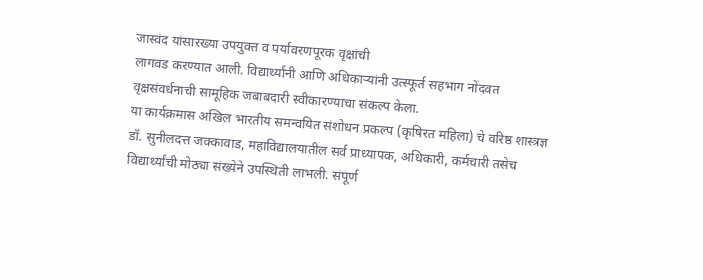जास्वंद यांसारख्या उपयुक्त व पर्यावरणपूरक वृक्षांची
लागवड करण्यात आली. विद्यार्थ्यांनी आणि अधिकाऱ्यांनी उत्स्फूर्त सहभाग नोंदवत
वृक्षसंवर्धनाची सामूहिक जबाबदारी स्वीकारण्याचा संकल्प केला.
या कार्यक्रमास अखिल भारतीय समन्वयित संशोधन प्रकल्प (कृषिरत महिला) चे वरिष्ठ शास्त्रज्ञ डॉ. सुनीलदत्त जक्कावाड, महाविद्यालयातील सर्व प्राध्यापक, अधिकारी, कर्मचारी तसेच विद्यार्थ्यांची मोठ्या संख्येने उपस्थिती लाभली. संपूर्ण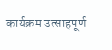कार्यक्रम उत्साहपूर्ण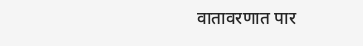वातावरणात पार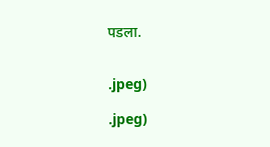पडला.


.jpeg)

.jpeg)